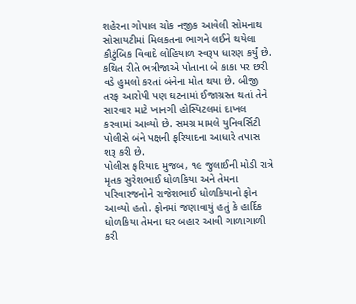શહેરના ગોપાલ ચોક નજીક આવેલી સોમનાથ સોસાયટીમાં મિલકતના ભાગને લઈને થયેલા કૌટુંબિક વિવાદે લોહિયાળ સ્વરૂપ ધારણ કર્યું છે. કથિત રીતે ભત્રીજાએ પોતાના બે કાકા પર છરી વડે હુમલો કરતાં બંનેના મોત થયા છે. બીજી તરફ આરોપી પણ ઘટનામાં ઈજાગ્રસ્ત થતાં તેને સારવાર માટે ખાનગી હોસ્પિટલમાં દાખલ કરવામાં આવ્યો છે. સમગ્ર મામલે યુનિવર્સિટી પોલીસે બંને પક્ષની ફરિયાદના આધારે તપાસ શરૂ કરી છે.
પોલીસ ફરિયાદ મુજબ, ૧૯ જુલાઈની મોડી રાત્રે મૃતક સુરેશભાઈ ધોળકિયા અને તેમના પરિવારજનોને રાજેશભાઈ ધોળકિયાનો ફોન આવ્યો હતો. ફોનમાં જણાવાયું હતું કે હાર્દિક ધોળકિયા તેમના ઘર બહાર આવી ગાળાગાળી કરી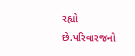રહ્યો છે.પરિવારજનો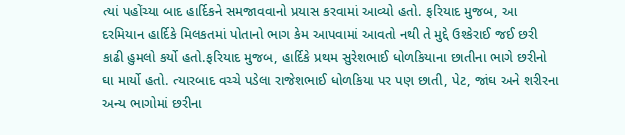ત્યાં પહોંચ્યા બાદ હાર્દિકને સમજાવવાનો પ્રયાસ કરવામાં આવ્યો હતો. ફરિયાદ મુજબ, આ દરમિયાન હાર્દિકે મિલકતમાં પોતાનો ભાગ કેમ આપવામાં આવતો નથી તે મુદ્દે ઉશ્કેરાઈ જઈ છરી કાઢી હુમલો કર્યો હતો.ફરિયાદ મુજબ, હાર્દિકે પ્રથમ સુરેશભાઈ ધોળકિયાના છાતીના ભાગે છરીનો ઘા માર્યો હતો. ત્યારબાદ વચ્ચે પડેલા રાજેશભાઈ ધોળકિયા પર પણ છાતી, પેટ, જાંઘ અને શરીરના અન્ય ભાગોમાં છરીના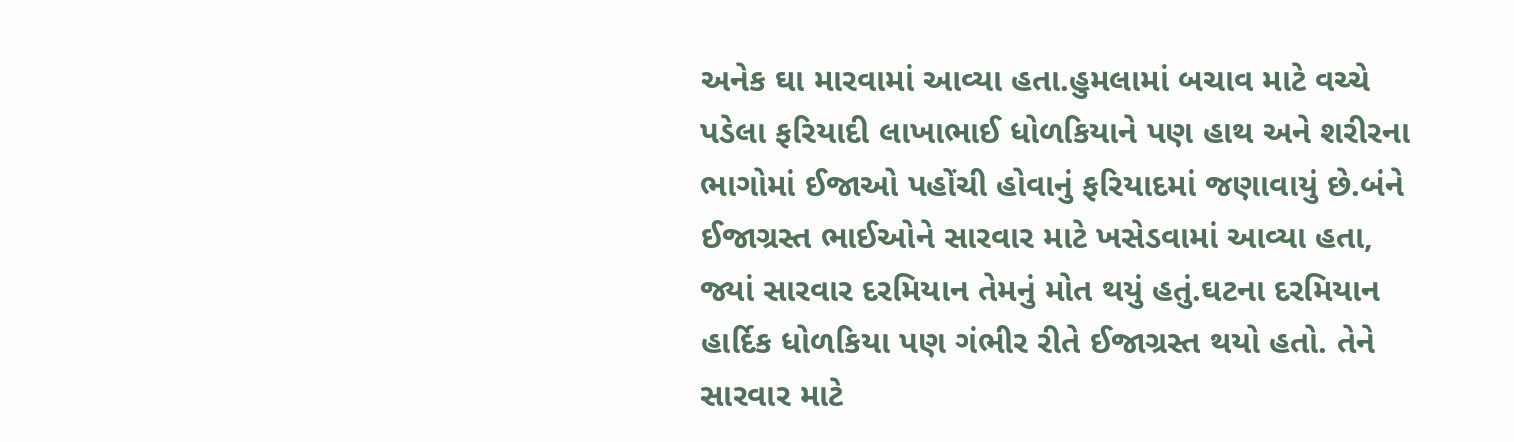અનેક ઘા મારવામાં આવ્યા હતા.હુમલામાં બચાવ માટે વચ્ચે પડેલા ફરિયાદી લાખાભાઈ ધોળકિયાને પણ હાથ અને શરીરના ભાગોમાં ઈજાઓ પહોંચી હોવાનું ફરિયાદમાં જણાવાયું છે.બંને ઈજાગ્રસ્ત ભાઈઓને સારવાર માટે ખસેડવામાં આવ્યા હતા, જ્યાં સારવાર દરમિયાન તેમનું મોત થયું હતું.ઘટના દરમિયાન હાર્દિક ધોળકિયા પણ ગંભીર રીતે ઈજાગ્રસ્ત થયો હતો. તેને સારવાર માટે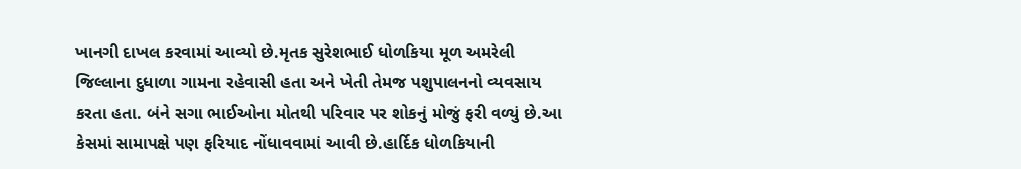ખાનગી દાખલ કરવામાં આવ્યો છે.મૃતક સુરેશભાઈ ધોળકિયા મૂળ અમરેલી જિલ્લાના દુધાળા ગામના રહેવાસી હતા અને ખેતી તેમજ પશુપાલનનો વ્યવસાય કરતા હતા. બંને સગા ભાઈઓના મોતથી પરિવાર પર શોકનું મોજું ફરી વળ્યું છે.આ કેસમાં સામાપક્ષે પણ ફરિયાદ નોંધાવવામાં આવી છે.હાર્દિક ધોળકિયાની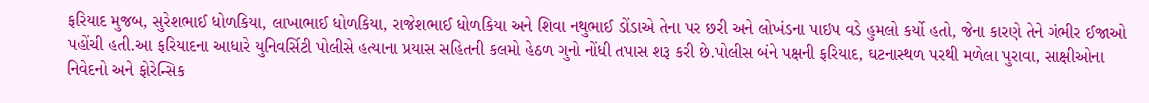ફરિયાદ મુજબ, સુરેશભાઈ ધોળકિયા, લાખાભાઈ ધોળકિયા, રાજેશભાઈ ધોળકિયા અને શિવા નથુભાઈ ડોંડાએ તેના પર છરી અને લોખંડના પાઇપ વડે હુમલો કર્યો હતો, જેના કારણે તેને ગંભીર ઈજાઓ પહોંચી હતી.આ ફરિયાદના આધારે યુનિવર્સિટી પોલીસે હત્યાના પ્રયાસ સહિતની કલમો હેઠળ ગુનો નોંધી તપાસ શરૂ કરી છે.પોલીસ બંને પક્ષની ફરિયાદ, ઘટનાસ્થળ પરથી મળેલા પુરાવા, સાક્ષીઓના નિવેદનો અને ફોરેન્સિક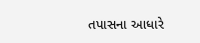તપાસના આધારે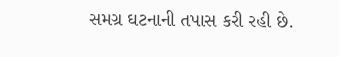સમગ્ર ઘટનાની તપાસ કરી રહી છે.